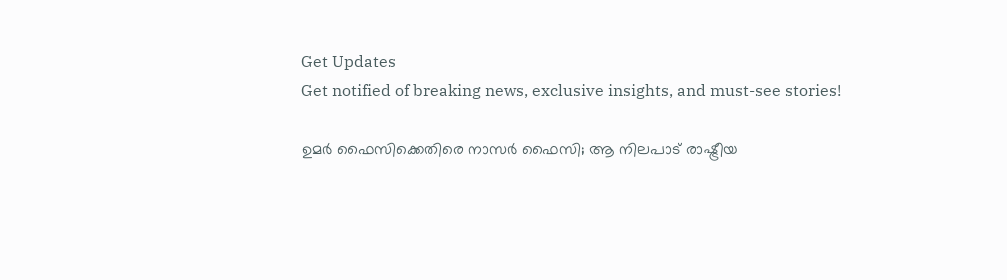Get Updates
Get notified of breaking news, exclusive insights, and must-see stories!

ഉമര്‍ ഫൈസിക്കെതിരെ നാസര്‍ ഫൈസി; ആ നിലപാട് രാഷ്ട്രീയ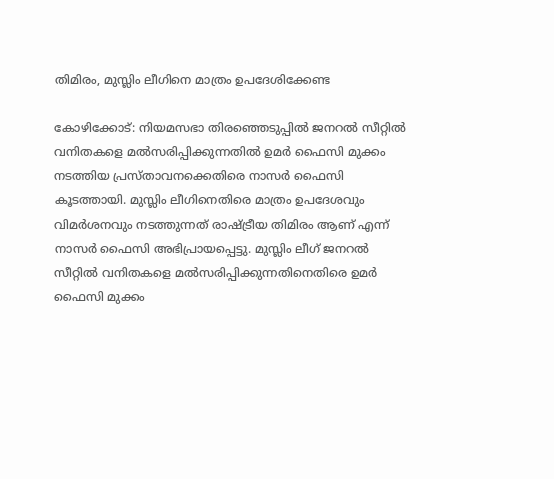തിമിരം, മുസ്ലിം ലീഗിനെ മാത്രം ഉപദേശിക്കേണ്ട

കോഴിക്കോട്: നിയമസഭാ തിരഞ്ഞെടുപ്പില്‍ ജനറല്‍ സീറ്റില്‍ വനിതകളെ മല്‍സരിപ്പിക്കുന്നതില്‍ ഉമര്‍ ഫൈസി മുക്കം നടത്തിയ പ്രസ്താവനക്കെതിരെ നാസര്‍ ഫൈസി കൂടത്തായി. മുസ്ലിം ലീഗിനെതിരെ മാത്രം ഉപദേശവും വിമര്‍ശനവും നടത്തുന്നത് രാഷ്ട്രീയ തിമിരം ആണ് എന്ന് നാസര്‍ ഫൈസി അഭിപ്രായപ്പെട്ടു. മുസ്ലിം ലീഗ് ജനറല്‍ സീറ്റില്‍ വനിതകളെ മല്‍സരിപ്പിക്കുന്നതിനെതിരെ ഉമര്‍ ഫൈസി മുക്കം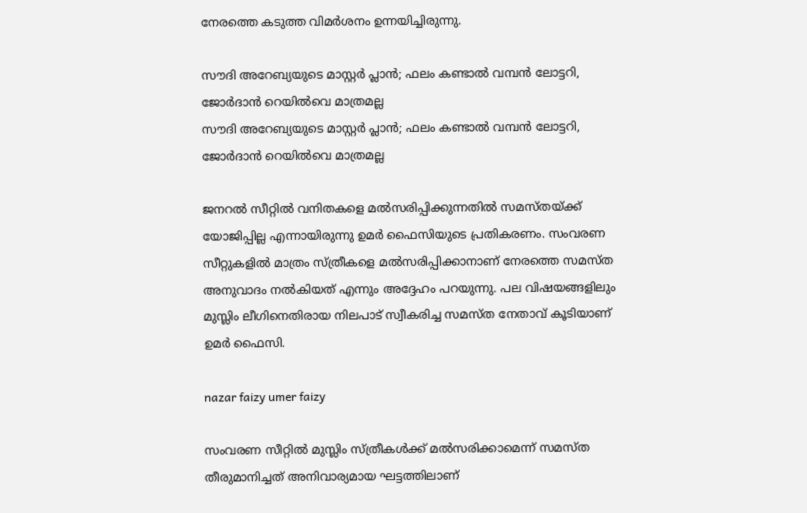നേരത്തെ കടുത്ത വിമര്‍ശനം ഉന്നയിച്ചിരുന്നു.

സൗദി അറേബ്യയുടെ മാസ്റ്റര്‍ പ്ലാന്‍; ഫലം കണ്ടാല്‍ വമ്പന്‍ ലോട്ടറി, ജോര്‍ദാന്‍ റെയില്‍വെ മാത്രമല്ല
സൗദി അറേബ്യയുടെ മാസ്റ്റര്‍ പ്ലാന്‍; ഫലം കണ്ടാല്‍ വമ്പന്‍ ലോട്ടറി, ജോര്‍ദാന്‍ റെയില്‍വെ മാത്രമല്ല

ജനറല്‍ സീറ്റില്‍ വനിതകളെ മല്‍സരിപ്പിക്കുന്നതില്‍ സമസ്തയ്ക്ക് യോജിപ്പില്ല എന്നായിരുന്നു ഉമര്‍ ഫൈസിയുടെ പ്രതികരണം. സംവരണ സീറ്റുകളില്‍ മാത്രം സ്ത്രീകളെ മല്‍സരിപ്പിക്കാനാണ് നേരത്തെ സമസ്ത അനുവാദം നല്‍കിയത് എന്നും അദ്ദേഹം പറയുന്നു. പല വിഷയങ്ങളിലും മുസ്ലിം ലീഗിനെതിരായ നിലപാട് സ്വീകരിച്ച സമസ്ത നേതാവ് കൂടിയാണ് ഉമര്‍ ഫൈസി.

nazar faizy umer faizy

സംവരണ സീറ്റില്‍ മുസ്ലിം സ്ത്രീകള്‍ക്ക് മല്‍സരിക്കാമെന്ന് സമസ്ത തീരുമാനിച്ചത് അനിവാര്യമായ ഘട്ടത്തിലാണ്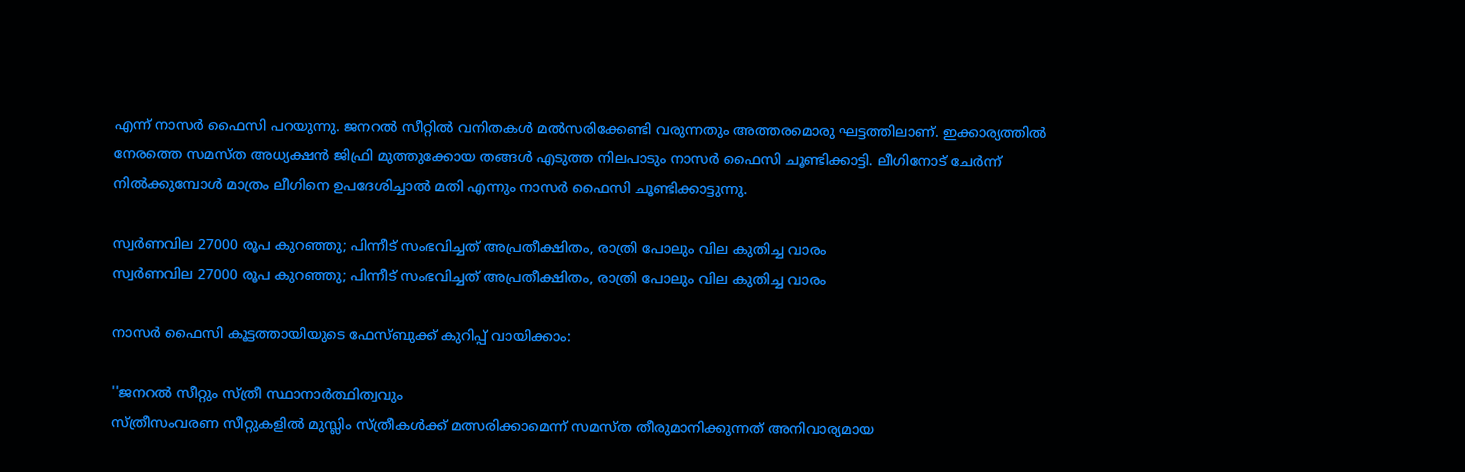എന്ന് നാസര്‍ ഫൈസി പറയുന്നു. ജനറല്‍ സീറ്റില്‍ വനിതകള്‍ മല്‍സരിക്കേണ്ടി വരുന്നതും അത്തരമൊരു ഘട്ടത്തിലാണ്. ഇക്കാര്യത്തില്‍ നേരത്തെ സമസ്ത അധ്യക്ഷന്‍ ജിഫ്രി മുത്തുക്കോയ തങ്ങള്‍ എടുത്ത നിലപാടും നാസര്‍ ഫൈസി ചൂണ്ടിക്കാട്ടി. ലീഗിനോട് ചേര്‍ന്ന് നില്‍ക്കുമ്പോള്‍ മാത്രം ലീഗിനെ ഉപദേശിച്ചാല്‍ മതി എന്നും നാസര്‍ ഫൈസി ചൂണ്ടിക്കാട്ടുന്നു.

സ്വര്‍ണവില 27000 രൂപ കുറഞ്ഞു; പിന്നീട് സംഭവിച്ചത് അപ്രതീക്ഷിതം, രാത്രി പോലും വില കുതിച്ച വാരം
സ്വര്‍ണവില 27000 രൂപ കുറഞ്ഞു; പിന്നീട് സംഭവിച്ചത് അപ്രതീക്ഷിതം, രാത്രി പോലും വില കുതിച്ച വാരം

നാസര്‍ ഫൈസി കൂട്ടത്തായിയുടെ ഫേസ്ബുക്ക് കുറിപ്പ് വായിക്കാം:

''ജനറല്‍ സീറ്റും സ്ത്രീ സ്ഥാനാര്‍ത്ഥിത്വവും
സ്ത്രീസംവരണ സീറ്റുകളില്‍ മുസ്ലിം സ്ത്രീകള്‍ക്ക് മത്സരിക്കാമെന്ന് സമസ്ത തീരുമാനിക്കുന്നത് അനിവാര്യമായ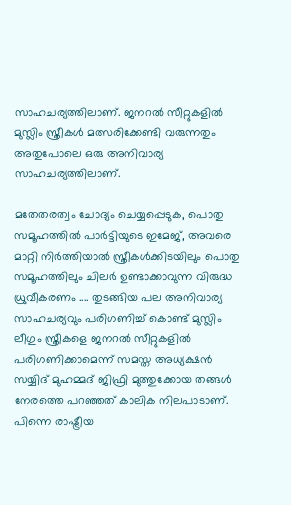സാഹചര്യത്തിലാണ്. ജനറല്‍ സീറ്റുകളില്‍ മുസ്ലിം സ്ത്രീകള്‍ മത്സരിക്കേണ്ടി വരുന്നതും അതുപോലെ ഒരു അനിവാര്യ സാഹചര്യത്തിലാണ്.

മതേതരത്വം ചോദ്യം ചെയ്യപ്പെടുക, പൊതു സമൂഹത്തില്‍ പാര്‍ട്ടിയുടെ ഇമേജ്, അവരെ മാറ്റി നിര്‍ത്തിയാല്‍ സ്ത്രീകള്‍ക്കിടയിലും പൊതു സമൂഹത്തിലും ചിലര്‍ ഉണ്ടാക്കാവുന്ന വിരുദ്ധ ധ്രുവീകരണം .... തുടങ്ങിയ പല അനിവാര്യ സാഹചര്യവും പരിഗണിച്ച് കൊണ്ട് മുസ്ലിം ലീഗും സ്ത്രീകളെ ജനറല്‍ സീറ്റുകളില്‍ പരിഗണിക്കാമെന്ന് സമസ്ത അധ്യക്ഷന്‍ സയ്യിദ് മുഹമ്മദ് ജിഫ്രി മുത്തുക്കോയ തങ്ങള്‍ നേരത്തെ പറഞ്ഞത് കാലിക നിലപാടാണ്. പിന്നെ രാഷ്ട്രീയ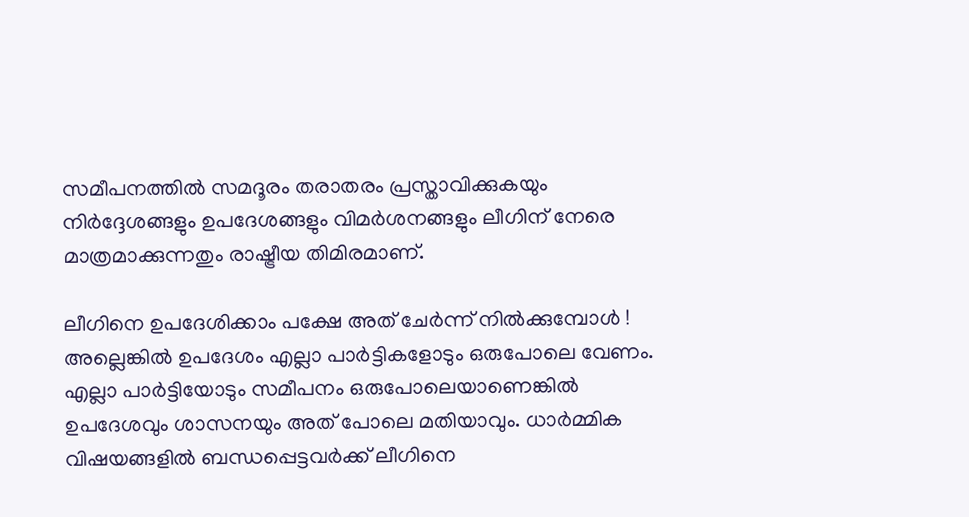സമീപനത്തില്‍ സമദൂരം തരാതരം പ്രസ്താവിക്കുകയും നിര്‍ദ്ദേശങ്ങളും ഉപദേശങ്ങളും വിമര്‍ശനങ്ങളും ലീഗിന് നേരെ മാത്രമാക്കുന്നതും രാഷ്ട്രീയ തിമിരമാണ്.

ലീഗിനെ ഉപദേശിക്കാം പക്ഷേ അത് ചേര്‍ന്ന് നില്‍ക്കുമ്പോള്‍ ! അല്ലെങ്കില്‍ ഉപദേശം എല്ലാ പാര്‍ട്ടികളോടും ഒരുപോലെ വേണം. എല്ലാ പാര്‍ട്ടിയോടും സമീപനം ഒരുപോലെയാണെങ്കില്‍ ഉപദേശവും ശാസനയും അത് പോലെ മതിയാവും. ധാര്‍മ്മിക വിഷയങ്ങളില്‍ ബന്ധപ്പെട്ടവര്‍ക്ക് ലീഗിനെ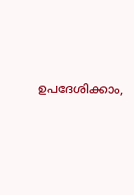ഉപദേശിക്കാം,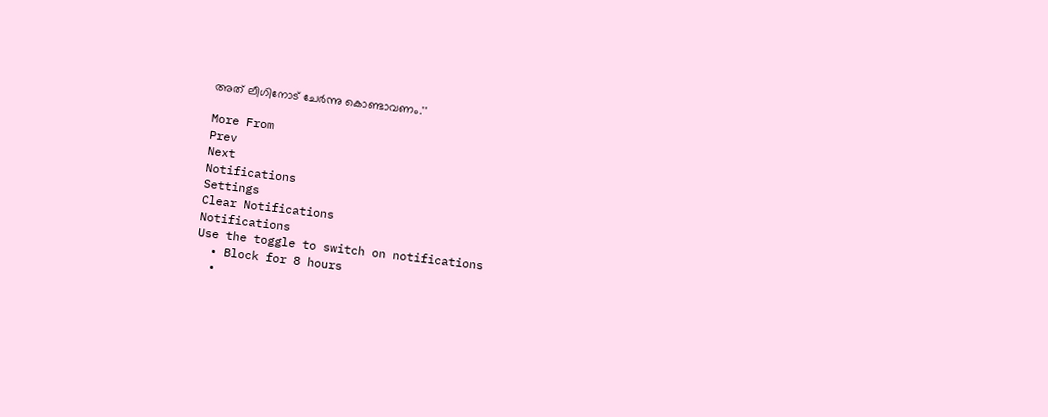അത് ലീഗിനോട് ചേര്‍ന്നു കൊണ്ടാവണം.''

More From
Prev
Next
Notifications
Settings
Clear Notifications
Notifications
Use the toggle to switch on notifications
  • Block for 8 hours
  •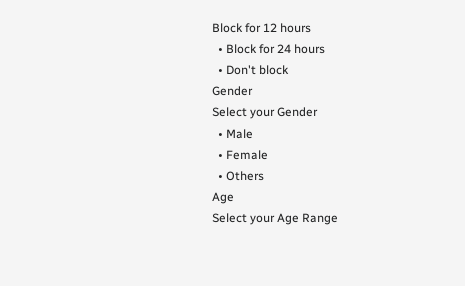Block for 12 hours
  • Block for 24 hours
  • Don't block
Gender
Select your Gender
  • Male
  • Female
  • Others
Age
Select your Age Range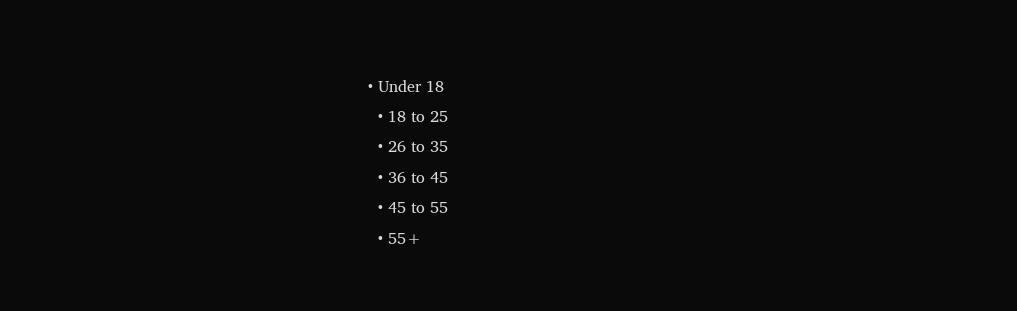• Under 18
  • 18 to 25
  • 26 to 35
  • 36 to 45
  • 45 to 55
  • 55+